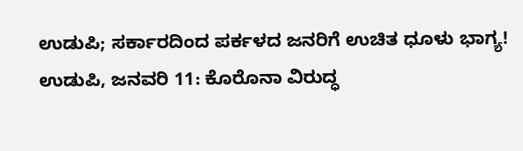ಉಡುಪಿ; ಸರ್ಕಾರದಿಂದ ಪರ್ಕಳದ ಜನರಿಗೆ ಉಚಿತ ಧೂಳು ಭಾಗ್ಯ!
ಉಡುಪಿ, ಜನವರಿ 11: ಕೊರೊನಾ ವಿರುದ್ಧ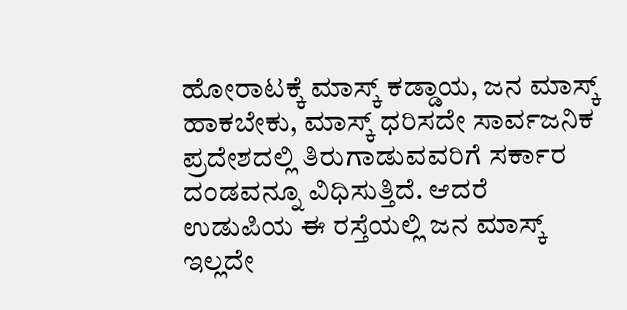ಹೋರಾಟಕ್ಕೆ ಮಾಸ್ಕ್ ಕಡ್ಡಾಯ, ಜನ ಮಾಸ್ಕ್ ಹಾಕಬೇಕು, ಮಾಸ್ಕ್ ಧರಿಸದೇ ಸಾರ್ವಜನಿಕ ಪ್ರದೇಶದಲ್ಲಿ ತಿರುಗಾಡುವವರಿಗೆ ಸರ್ಕಾರ ದಂಡವನ್ನೂ ವಿಧಿಸುತ್ತಿದೆ. ಆದರೆ ಉಡುಪಿಯ ಈ ರಸ್ತೆಯಲ್ಲಿ ಜನ ಮಾಸ್ಕ್ ಇಲ್ಲದೇ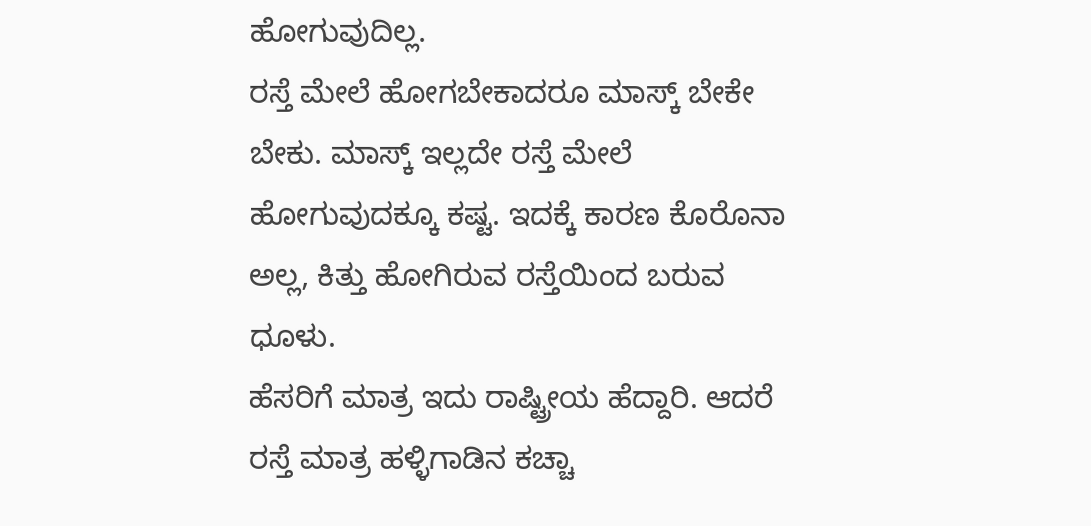ಹೋಗುವುದಿಲ್ಲ.
ರಸ್ತೆ ಮೇಲೆ ಹೋಗಬೇಕಾದರೂ ಮಾಸ್ಕ್ ಬೇಕೇ ಬೇಕು. ಮಾಸ್ಕ್ ಇಲ್ಲದೇ ರಸ್ತೆ ಮೇಲೆ ಹೋಗುವುದಕ್ಕೂ ಕಷ್ಟ. ಇದಕ್ಕೆ ಕಾರಣ ಕೊರೊನಾ ಅಲ್ಲ, ಕಿತ್ತು ಹೋಗಿರುವ ರಸ್ತೆಯಿಂದ ಬರುವ ಧೂಳು.
ಹೆಸರಿಗೆ ಮಾತ್ರ ಇದು ರಾಷ್ಟ್ರೀಯ ಹೆದ್ದಾರಿ. ಆದರೆ ರಸ್ತೆ ಮಾತ್ರ ಹಳ್ಳಿಗಾಡಿನ ಕಚ್ಚಾ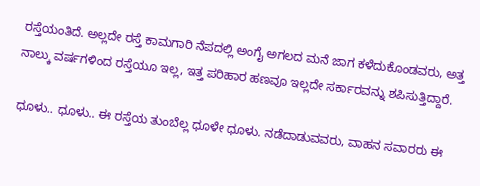ರಸ್ತೆಯಂತಿದೆ. ಅಲ್ಲದೇ ರಸ್ತೆ ಕಾಮಗಾರಿ ನೆಪದಲ್ಲಿ ಅಂಗೈ ಅಗಲದ ಮನೆ ಜಾಗ ಕಳೆದುಕೊಂಡವರು, ಅತ್ತ ನಾಲ್ಕು ವರ್ಷಗಳಿಂದ ರಸ್ತೆಯೂ ಇಲ್ಲ, ಇತ್ತ ಪರಿಹಾರ ಹಣವೂ ಇಲ್ಲದೇ ಸರ್ಕಾರವನ್ನು ಶಪಿಸುತ್ತಿದ್ದಾರೆ.

ಧೂಳು.. ಧೂಳು.. ಈ ರಸ್ತೆಯ ತುಂಬೆಲ್ಲ ಧೂಳೇ ಧೂಳು. ನಡೆದಾಡುವವರು, ವಾಹನ ಸವಾರರು ಈ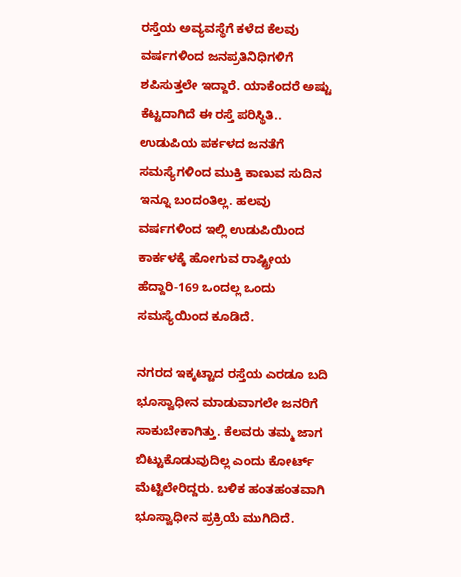ರಸ್ತೆಯ ಅವ್ಯವಸ್ಥೆಗೆ ಕಳೆದ ಕೆಲವು ವರ್ಷಗಳಿಂದ ಜನಪ್ರತಿನಿಧಿಗಳಿಗೆ ಶಪಿಸುತ್ತಲೇ ಇದ್ದಾರೆ. ಯಾಕೆಂದರೆ ಅಷ್ಟು ಕೆಟ್ಟದಾಗಿದೆ ಈ ರಸ್ತೆ ಪರಿಸ್ಥಿತಿ..
ಉಡುಪಿಯ ಪರ್ಕಳದ ಜನತೆಗೆ ಸಮಸ್ಯೆಗಳಿಂದ ಮುಕ್ತಿ ಕಾಣುವ ಸುದಿನ ಇನ್ನೂ ಬಂದಂತಿಲ್ಲ. ಹಲವು ವರ್ಷಗಳಿಂದ ಇಲ್ಲಿ ಉಡುಪಿಯಿಂದ ಕಾರ್ಕಳಕ್ಕೆ ಹೋಗುವ ರಾಷ್ಟ್ರೀಯ ಹೆದ್ದಾರಿ-169 ಒಂದಲ್ಲ ಒಂದು ಸಮಸ್ಯೆಯಿಂದ ಕೂಡಿದೆ.

ನಗರದ ಇಕ್ಕಟ್ಟಾದ ರಸ್ತೆಯ ಎರಡೂ ಬದಿ ಭೂಸ್ವಾಧೀನ ಮಾಡುವಾಗಲೇ ಜನರಿಗೆ ಸಾಕುಬೇಕಾಗಿತ್ತು. ಕೆಲವರು ತಮ್ಮ ಜಾಗ ಬಿಟ್ಟುಕೊಡುವುದಿಲ್ಲ ಎಂದು ಕೋರ್ಟ್ ಮೆಟ್ಟಿಲೇರಿದ್ದರು. ಬಳಿಕ ಹಂತಹಂತವಾಗಿ ಭೂಸ್ವಾಧೀನ ಪ್ರಕ್ರಿಯೆ ಮುಗಿದಿದೆ.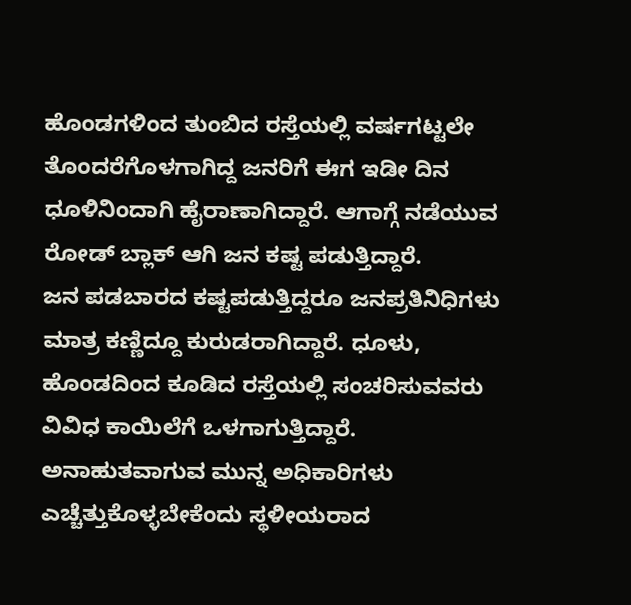ಹೊಂಡಗಳಿಂದ ತುಂಬಿದ ರಸ್ತೆಯಲ್ಲಿ ವರ್ಷಗಟ್ಟಲೇ ತೊಂದರೆಗೊಳಗಾಗಿದ್ದ ಜನರಿಗೆ ಈಗ ಇಡೀ ದಿನ ಧೂಳಿನಿಂದಾಗಿ ಹೈರಾಣಾಗಿದ್ದಾರೆ. ಆಗಾಗ್ಗೆ ನಡೆಯುವ ರೋಡ್ ಬ್ಲಾಕ್ ಆಗಿ ಜನ ಕಷ್ಟ ಪಡುತ್ತಿದ್ದಾರೆ.
ಜನ ಪಡಬಾರದ ಕಷ್ಟಪಡುತ್ತಿದ್ದರೂ ಜನಪ್ರತಿನಿಧಿಗಳು ಮಾತ್ರ ಕಣ್ಣಿದ್ದೂ ಕುರುಡರಾಗಿದ್ದಾರೆ. ಧೂಳು, ಹೊಂಡದಿಂದ ಕೂಡಿದ ರಸ್ತೆಯಲ್ಲಿ ಸಂಚರಿಸುವವರು ವಿವಿಧ ಕಾಯಿಲೆಗೆ ಒಳಗಾಗುತ್ತಿದ್ದಾರೆ. ಅನಾಹುತವಾಗುವ ಮುನ್ನ ಅಧಿಕಾರಿಗಳು ಎಚ್ಚೆತ್ತುಕೊಳ್ಳಬೇಕೆಂದು ಸ್ಥಳೀಯರಾದ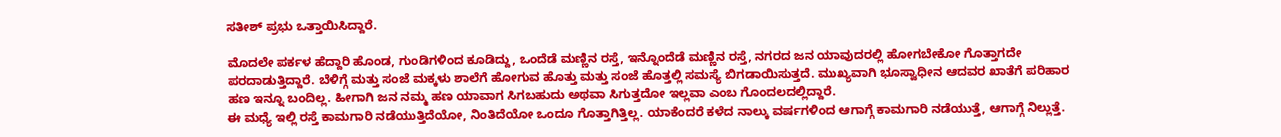ಸತೀಶ್ ಪ್ರಭು ಒತ್ತಾಯಿಸಿದ್ದಾರೆ.

ಮೊದಲೇ ಪರ್ಕಳ ಹೆದ್ದಾರಿ ಹೊಂಡ, ಗುಂಡಿಗಳಿಂದ ಕೂಡಿದ್ದು, ಒಂದೆಡೆ ಮಣ್ಣಿನ ರಸ್ತೆ, ಇನ್ನೊಂದೆಡೆ ಮಣ್ಣಿನ ರಸ್ತೆ, ನಗರದ ಜನ ಯಾವುದರಲ್ಲಿ ಹೋಗಬೇಕೋ ಗೊತ್ತಾಗದೇ ಪರದಾಡುತ್ತಿದ್ದಾರೆ. ಬೆಳಿಗ್ಗೆ ಮತ್ತು ಸಂಜೆ ಮಕ್ಕಳು ಶಾಲೆಗೆ ಹೋಗುವ ಹೊತ್ತು ಮತ್ತು ಸಂಜೆ ಹೊತ್ತಲ್ಲಿ ಸಮಸ್ಯೆ ಬಿಗಡಾಯಿಸುತ್ತದೆ. ಮುಖ್ಯವಾಗಿ ಭೂಸ್ವಾಧೀನ ಆದವರ ಖಾತೆಗೆ ಪರಿಹಾರ ಹಣ ಇನ್ನೂ ಬಂದಿಲ್ಲ. ಹೀಗಾಗಿ ಜನ ನಮ್ಮ ಹಣ ಯಾವಾಗ ಸಿಗಬಹುದು ಅಥವಾ ಸಿಗುತ್ತದೋ ಇಲ್ಲವಾ ಎಂಬ ಗೊಂದಲದಲ್ಲಿದ್ದಾರೆ.
ಈ ಮಧ್ಯೆ ಇಲ್ಲಿ ರಸ್ತೆ ಕಾಮಗಾರಿ ನಡೆಯುತ್ತಿದೆಯೋ, ನಿಂತಿದೆಯೋ ಒಂದೂ ಗೊತ್ತಾಗಿತ್ತಿಲ್ಲ. ಯಾಕೆಂದರೆ ಕಳೆದ ನಾಲ್ಕು ವರ್ಷಗಳಿಂದ ಆಗಾಗ್ಗೆ ಕಾಮಗಾರಿ ನಡೆಯುತ್ತೆ, ಆಗಾಗ್ಗೆ ನಿಲ್ಲುತ್ತೆ.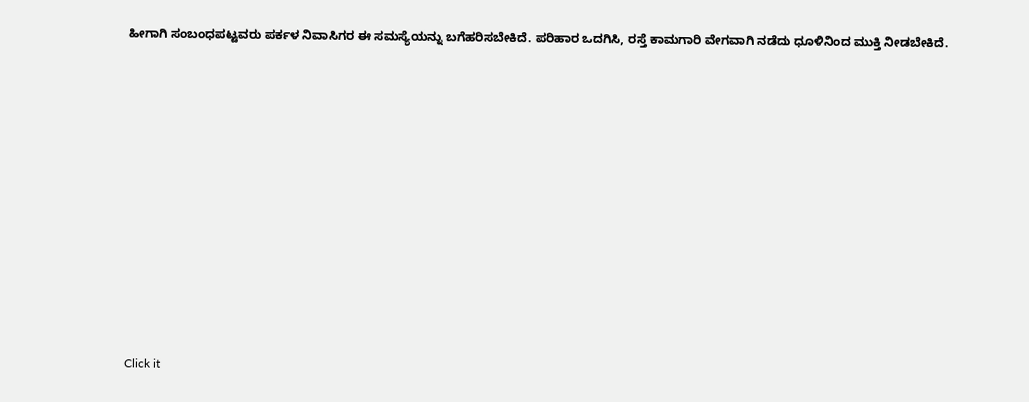ಹೀಗಾಗಿ ಸಂಬಂಧಪಟ್ಟವರು ಪರ್ಕಳ ನಿವಾಸಿಗರ ಈ ಸಮಸ್ಯೆಯನ್ನು ಬಗೆಹರಿಸಬೇಕಿದೆ. ಪರಿಹಾರ ಒದಗಿಸಿ, ರಸ್ತೆ ಕಾಮಗಾರಿ ವೇಗವಾಗಿ ನಡೆದು ಧೂಳಿನಿಂದ ಮುಕ್ತಿ ನೀಡಬೇಕಿದೆ.












Click it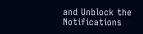and Unblock the Notifications